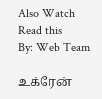Also Watch
Read this
By: Web Team

உக்ரேன்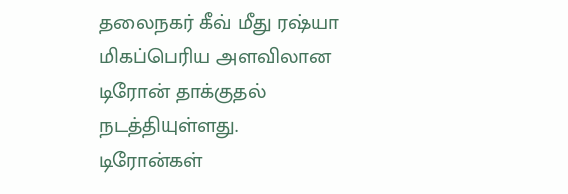தலைநகர் கீவ் மீது ரஷ்யா மிகப்பெரிய அளவிலான டிரோன் தாக்குதல் நடத்தியுள்ளது.
டிரோன்கள்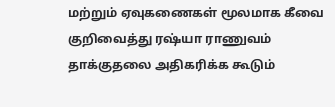மற்றும் ஏவுகணைகள் மூலமாக கீவை குறிவைத்து ரஷ்யா ராணுவம் தாக்குதலை அதிகரிக்க கூடும்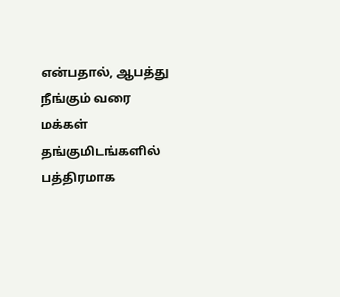என்பதால், ஆபத்து நீங்கும் வரை மக்கள் தங்குமிடங்களில் பத்திரமாக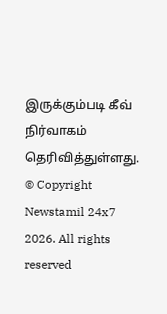இருக்கும்படி கீவ் நிர்வாகம் தெரிவித்துள்ளது.
© Copyright Newstamil 24x7 2026. All rights reserved